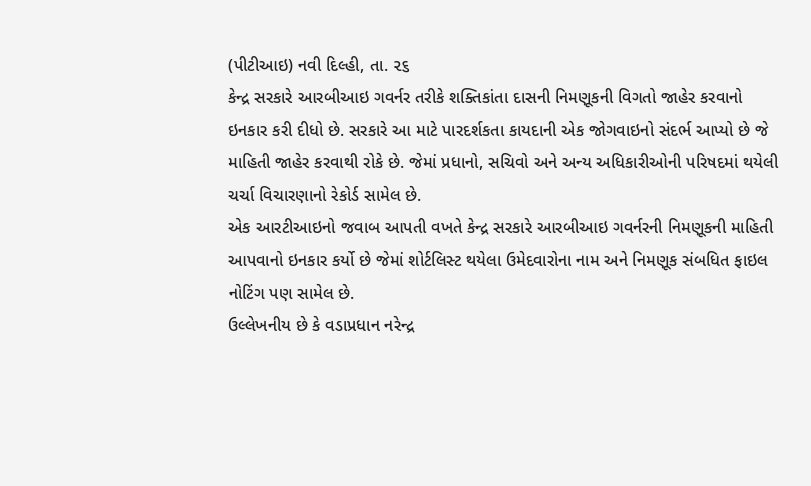(પીટીઆઇ) નવી દિલ્હી, તા. ૨૬
કેન્દ્ર સરકારે આરબીઆઇ ગવર્નર તરીકે શક્તિકાંતા દાસની નિમણૂકની વિગતો જાહેર કરવાનો ઇનકાર કરી દીધો છે. સરકારે આ માટે પારદર્શકતા કાયદાની એક જોગવાઇનો સંદર્ભ આપ્યો છે જે માહિતી જાહેર કરવાથી રોકે છે. જેમાં પ્રધાનો, સચિવો અને અન્ય અધિકારીઓની પરિષદમાં થયેલી ચર્ચા વિચારણાનો રેકોર્ડ સામેલ છે.
એક આરટીઆઇનો જવાબ આપતી વખતે કેન્દ્ર સરકારે આરબીઆઇ ગવર્નરની નિમણૂકની માહિતી આપવાનો ઇનકાર કર્યો છે જેમાં શોર્ટલિસ્ટ થયેલા ઉમેદવારોના નામ અને નિમણૂક સંબધિત ફાઇલ નોટિંગ પણ સામેલ છે.
ઉલ્લેખનીય છે કે વડાપ્રધાન નરેન્દ્ર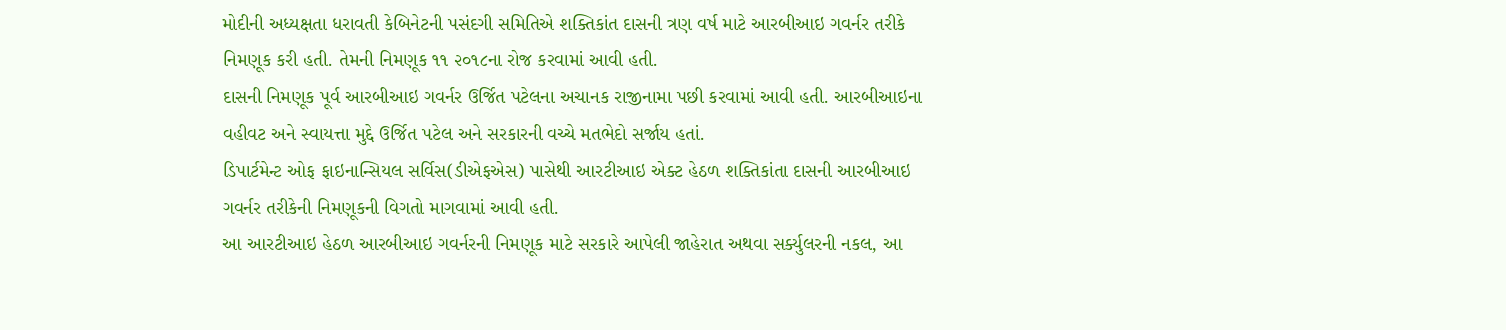મોદીની અધ્યક્ષતા ધરાવતી કેબિનેટની પસંદગી સમિતિએ શક્તિકાંત દાસની ત્રણ વર્ષ માટે આરબીઆઇ ગવર્નર તરીકે નિમણૂક કરી હતી. તેમની નિમણૂક ૧૧ ૨૦૧૮ના રોજ કરવામાં આવી હતી.
દાસની નિમણૂક પૂર્વ આરબીઆઇ ગવર્નર ઉર્જિત પટેલના અચાનક રાજીનામા પછી કરવામાં આવી હતી. આરબીઆઇના વહીવટ અને સ્વાયત્તા મુદ્દે ઉર્જિત પટેલ અને સરકારની વચ્ચે મતભેદો સર્જાય હતાં.
ડિપાર્ટમેન્ટ ઓફ ફાઇનાન્સિયલ સર્વિસ(ડીએફએસ) પાસેથી આરટીઆઇ એક્ટ હેઠળ શક્તિકાંતા દાસની આરબીઆઇ ગવર્નર તરીકેની નિમણૂકની વિગતો માગવામાં આવી હતી.
આ આરટીઆઇ હેઠળ આરબીઆઇ ગવર્નરની નિમણૂક માટે સરકારે આપેલી જાહેરાત અથવા સર્ક્યુલરની નકલ, આ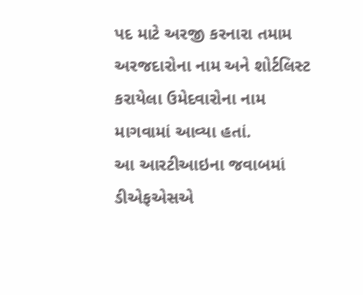પદ માટે અરજી કરનારા તમામ અરજદારોના નામ અને શોર્ટલિસ્ટ કરાયેલા ઉમેદવારોના નામ માગવામાં આવ્યા હતાં.
આ આરટીઆઇના જવાબમાં ડીએફએસએ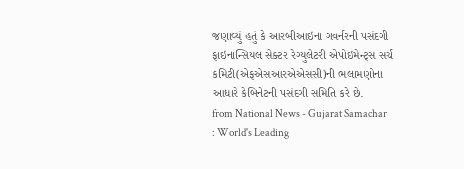જણાવ્યું હતું કે આરબીઆઇના ગવર્નરની પસંદગી ફાઇનાન્સિયલ સેક્ટર રેગ્યુલેટરી એપોઇમેન્ટ્સ સર્ચ કમિટી(એફએસઆરએએસસી)ની ભલામણોના આધારે કેબિનેટની પસંદગી સમિતિ કરે છે.
from National News - Gujarat Samachar : World's Leading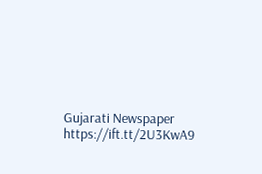Gujarati Newspaper https://ift.tt/2U3KwA9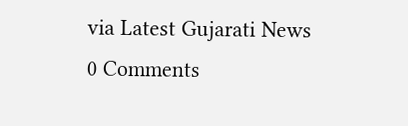via Latest Gujarati News
0 Comments